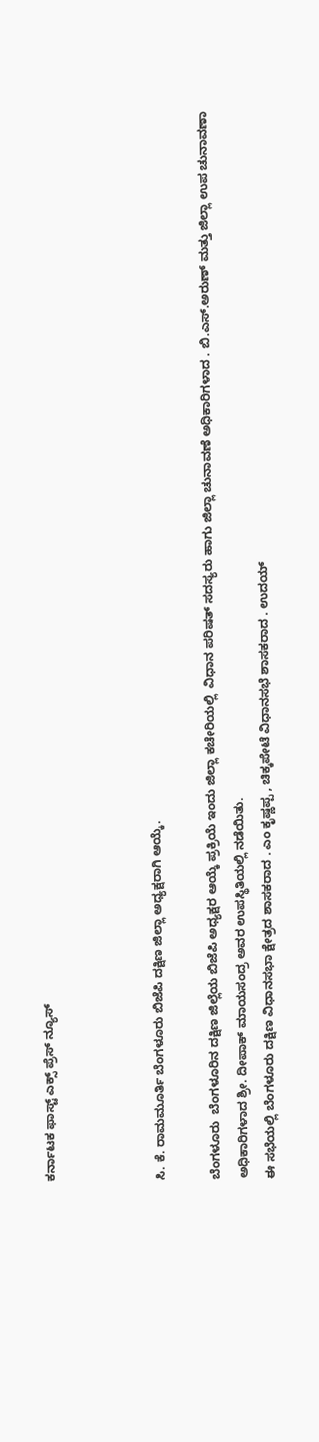ಕರ್ನಾಟಕ ಫಾಸ್ಟ್ ಎಕ್ಸ್ ಪ್ರೆಸ್ ನ್ಯೂಸ್



ಸಿ. ಕೆ. ರಾಮಮೂರ್ತಿ ಬೆಂಗಳೂರು ಬಿಜೆಪಿ ದಕ್ಷಿಣ ಜಿಲ್ಲಾ ಅಧ್ಯಕ್ಷರಾಗಿ ಆಯ್ಕೆ.

ಬೆಂಗಳೂರು  ಬೆಂಗಳೂರಿನ ದಕ್ಷಿಣ ಜಿಲ್ಲೆಯ ಬಿಜೆಪಿ ಅಧ್ಯಕ್ಷರ ಆಯ್ಕೆ ಪ್ರಕ್ರಿಯೆ ಇಂದು ಜಿಲ್ಲಾ ಕಚೇರಿಯಲ್ಲಿ  ವಿಧಾನ ಪರಿಷತ್ ಸದಸ್ಯರು ಹಾಗು ಜಿಲ್ಲಾ ಚುನಾವಣೆ ಅಧಿಕಾರಿಗಳಾದ . ಬಿ.ಎಸ್.ಅರುಣ್ ಮತ್ತು ಜಿಲ್ಲಾ ಉಪ ಚುನಾವಣಾ ಅಧಿಕಾರಿಗಳಾದ ಶ್ರೀ. ದೀಪಾಕ್ ಮಾಯಸಂದ್ರ ಅವರ ಉಪಸ್ಥಿತಿಯಲ್ಲಿ ನಡೆಯಿತು.
ಈ ಸಭೆಯಲ್ಲಿ ಬೆಂಗಳೂರು ದಕ್ಷಿಣ ವಿಧಾನಸಭಾ ಕ್ಷೇತ್ರದ ಶಾಸಕರಾದ . ಎಂ ಕೃಷ್ಣಪ್ಪ , ಚಿಕ್ಕಪೇಟೆ ವಿಧಾನಸಭೆ ಶಾಸಕರಾದ . ಉದಯ್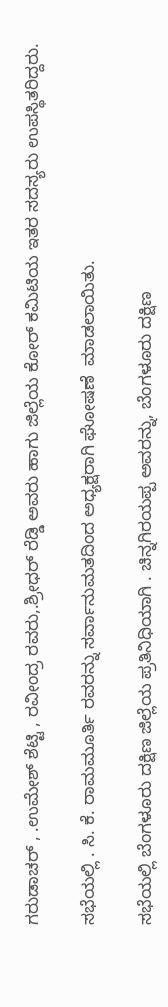ಗರುಡಾಚರ್ , .ಉಮೇಶ್ ಶೆಟ್ಟಿ , ರವೀಂದ್ರ ರವರು,.ಶ್ರೀಧರ್ ರೆಡ್ಡಿ ಅವರು ಹಾಗು ಜಿಲ್ಲೆಯ ಕೋರ್ ಕಮಿಟಿಯ ಇತರ ಸದಸ್ಯರು ಉಪಸ್ಥಿತರಿದ್ದರು.

ಸಭೆಯಲ್ಲಿ . ಸಿ. ಕೆ. ರಾಮಮೂರ್ತಿ ರವರನ್ನು ಸರ್ವಾನುಮತದಿಂದ ಅಧ್ಯಕ್ಷರಾಗಿ ಘೋಷಣೆ  ಮಾಡಲಾಯಿತು.

ಸಭೆಯಲ್ಲಿ ಬೆಂಗಳೂರು ದಕ್ಷಿಣ ಜಿಲ್ಲೆಯ ಪ್ರತಿನಿಧಿಯಾಗಿ . ಚಿನ್ನಗಿರಯಪ್ಪ ಅವರನ್ನು, ಬೆಂಗಳೂರು ದಕ್ಷಿಣ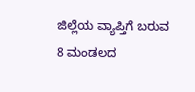ಜಿಲ್ಲೆಯ ವ್ಯಾಪ್ತಿಗೆ ಬರುವ 8 ಮಂಡಲದ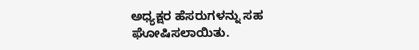ಅಧ್ಯಕ್ಷರ ಹೆಸರುಗಳನ್ನು ಸಹ  ಘೋಷಿಸಲಾಯಿತು.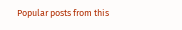Popular posts from this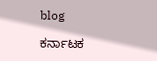blog

ಕರ್ನಾಟಕ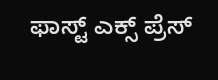ಫಾಸ್ಟ್ ಎಕ್ಸ್ ಪ್ರೆಸ್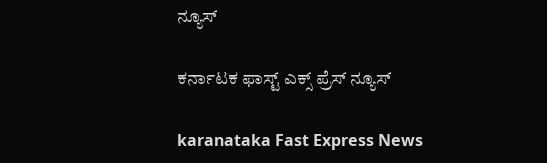ನ್ಯೂಸ್

ಕರ್ನಾಟಕ ಫಾಸ್ಟ್ ಎಕ್ಸ್ ಪ್ರೆಸ್ ನ್ಯೂಸ್

karanataka Fast Express News